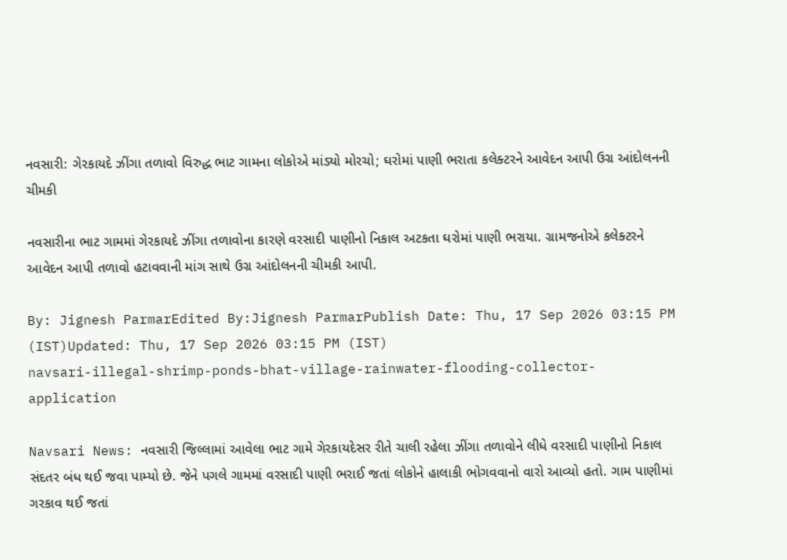નવસારી: ગેરકાયદે ઝીંગા તળાવો વિરુદ્ધ ભાટ ગામના લોકોએ માંડ્યો મોરચો; ઘરોમાં પાણી ભરાતા કલેક્ટરને આવેદન આપી ઉગ્ર આંદોલનની ચીમકી

નવસારીના ભાટ ગામમાં ગેરકાયદે ઝીંગા તળાવોના કારણે વરસાદી પાણીનો નિકાલ અટકતા ઘરોમાં પાણી ભરાયા. ગ્રામજનોએ કલેક્ટરને આવેદન આપી તળાવો હટાવવાની માંગ સાથે ઉગ્ર આંદોલનની ચીમકી આપી.

By: Jignesh ParmarEdited By:Jignesh ParmarPublish Date: Thu, 17 Sep 2026 03:15 PM (IST)Updated: Thu, 17 Sep 2026 03:15 PM (IST)
navsari-illegal-shrimp-ponds-bhat-village-rainwater-flooding-collector-application

Navsari News: નવસારી જિલ્લામાં આવેલા ભાટ ગામે ગેરકાયદેસર રીતે ચાલી રહેલા ઝીંગા તળાવોને લીધે વરસાદી પાણીનો નિકાલ સંદતર બંધ થઈ જવા પામ્યો છે. જેને પગલે ગામમાં વરસાદી પાણી ભરાઈ જતાં લોકોને હાલાકી ભોગવવાનો વારો આવ્યો હતો. ગામ પાણીમાં ગરકાવ થઈ જતાં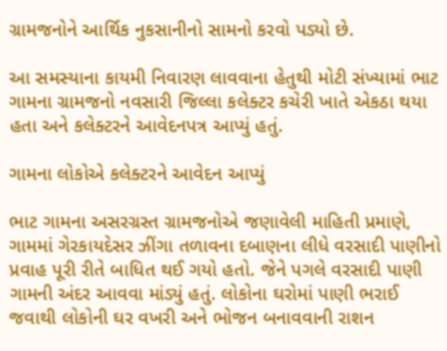ગ્રામજનોને આર્થિક નુકસાનીનો સામનો કરવો પડ્યો છે.

આ સમસ્યાના કાયમી નિવારણ લાવવાના હેતુથી મોટી સંખ્યામાં ભાટ ગામના ગ્રામજનો નવસારી જિલ્લા કલેક્ટર કચેરી ખાતે એકઠા થયા હતા અને કલેક્ટરને આવેદનપત્ર આપ્યું હતું.

ગામના લોકોએ કલેક્ટરને આવેદન આપ્યું

ભાટ ગામના અસરગ્રસ્ત ગ્રામજનોએ જણાવેલી માહિતી પ્રમાણે, ગામમાં ગેરકાયદેસર ઝીંગા તળાવના દબાણના લીધે વરસાદી પાણીનો પ્રવાહ પૂરી રીતે બાધિત થઈ ગયો હતો. જેને પગલે વરસાદી પાણી ગામની અંદર આવવા માંડ્યું હતું. લોકોના ઘરોમાં પાણી ભરાઈ જવાથી લોકોની ઘર વખરી અને ભોજન બનાવવાની રાશન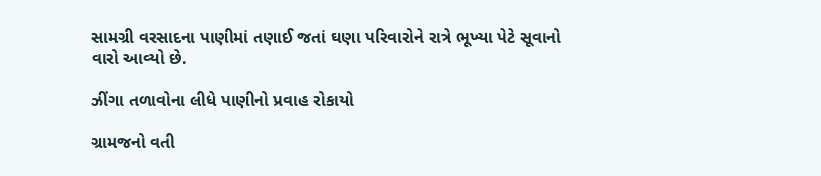સામગ્રી વરસાદના પાણીમાં તણાઈ જતાં ઘણા પરિવારોને રાત્રે ભૂખ્યા પેટે સૂવાનો વારો આવ્યો છે.

ઝીંગા તળાવોના લીધે પાણીનો પ્રવાહ રોકાયો

ગ્રામજનો વતી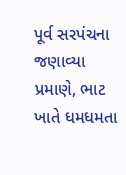પૂર્વ સરપંચના જણાવ્યા પ્રમાણે, ભાટ ખાતે ધમધમતા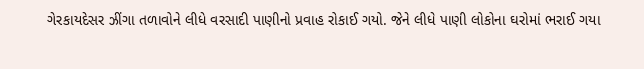ગેરકાયદેસર ઝીંગા તળાવોને લીધે વરસાદી પાણીનો પ્રવાહ રોકાઈ ગયો. જેને લીધે પાણી લોકોના ઘરોમાં ભરાઈ ગયા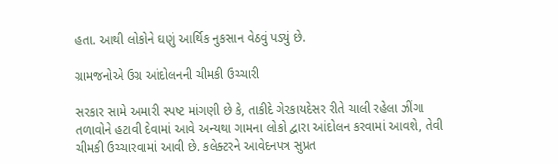હતા. આથી લોકોને ઘણું આર્થિક નુકસાન વેઠવું પડ્યું છે.

ગ્રામજનોએ ઉગ્ર આંદોલનની ચીમકી ઉચ્ચારી

સરકાર સામે અમારી સ્પષ્ટ માંગણી છે કે, તાકીદે ગેરકાયદેસર રીતે ચાલી રહેલા ઝીંગા તળાવોને હટાવી દેવામાં આવે અન્યથા ગામના લોકો દ્વારા આંદોલન કરવામાં આવશે, તેવી ચીમકી ઉચ્ચારવામાં આવી છે. કલેક્ટરને આવેદનપત્ર સુપ્રત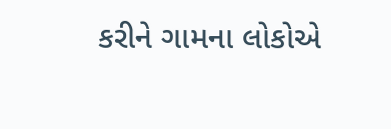કરીને ગામના લોકોએ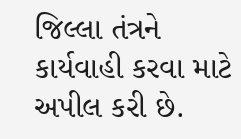જિલ્લા તંત્રને કાર્યવાહી કરવા માટે અપીલ કરી છે.